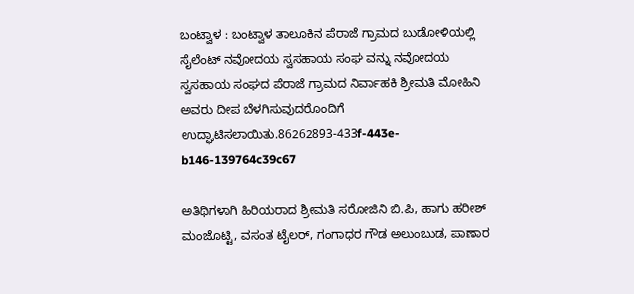ಬಂಟ್ವಾಳ : ಬಂಟ್ವಾಳ ತಾಲೂಕಿನ ಪೆರಾಜೆ ಗ್ರಾಮದ ಬುಡೋಳಿಯಲ್ಲಿ ಸೈಲೆಂಟ್ ನವೋದಯ ಸ್ವಸಹಾಯ ಸಂಘ ವನ್ನು ನವೋದಯ ಸ್ವಸಹಾಯ ಸಂಘದ ಪೆರಾಜೆ ಗ್ರಾಮದ ನಿರ್ವಾಹಕಿ ಶ್ರೀಮತಿ ಮೋಹಿನಿ ಅವರು ದೀಪ ಬೆಳಗಿಸುವುದರೊಂದಿಗೆ ಉದ್ಘಾಟಿಸಲಾಯಿತು.86262893-433f-443e-b146-139764c39c67

ಅತಿಥಿಗಳಾಗಿ ಹಿರಿಯರಾದ ಶ್ರೀಮತಿ ಸರೋಜಿನಿ ಬಿ.ಪಿ, ಹಾಗು ಹರೀಶ್ ಮಂಜೊಟ್ಟಿ, ವಸಂತ ಟೈಲರ್, ಗಂಗಾಧರ ಗೌಡ ಅಲುಂಬುಡ, ಪಾಣಾರ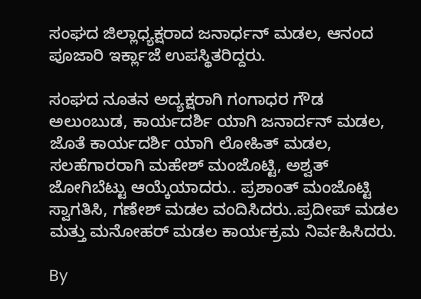ಸಂಘದ ಜಿಲ್ಲಾಧ್ಯಕ್ಷರಾದ ಜನಾರ್ಧನ್ ಮಡಲ, ಆನಂದ ಪೂಜಾರಿ ಇರ್ಕ್ಲಾಜೆ ಉಪಸ್ಥಿತರಿದ್ದರು.

ಸಂಘದ ನೂತನ ಅದ್ಯಕ್ಷರಾಗಿ ಗಂಗಾಧರ ಗೌಡ ಅಲುಂಬುಡ, ಕಾರ್ಯದರ್ಶಿ ಯಾಗಿ ಜನಾರ್ದನ್ ಮಡಲ, ಜೊತೆ ಕಾರ್ಯದರ್ಶಿ ಯಾಗಿ ಲೋಹಿತ್ ಮಡಲ, ಸಲಹೆಗಾರರಾಗಿ ಮಹೇಶ್ ಮಂಜೊಟ್ಟಿ, ಅಶ್ವತ್ ಜೋಗಿಬೆಟ್ಟು ಆಯ್ಕೆಯಾದರು.. ಪ್ರಶಾಂತ್ ಮಂಜೊಟ್ಟಿ ಸ್ವಾಗತಿಸಿ, ಗಣೇಶ್ ಮಡಲ ವಂದಿಸಿದರು..ಪ್ರದೀಪ್ ಮಡಲ ಮತ್ತು ಮನೋಹರ್ ಮಡಲ ಕಾರ್ಯಕ್ರಮ ನಿರ್ವಹಿಸಿದರು.

By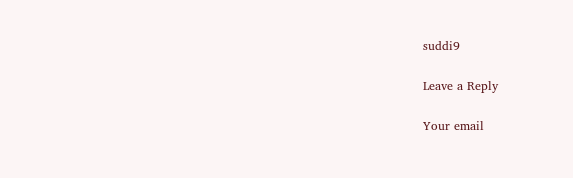suddi9

Leave a Reply

Your email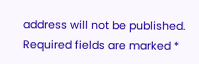address will not be published. Required fields are marked *